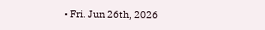• Fri. Jun 26th, 2026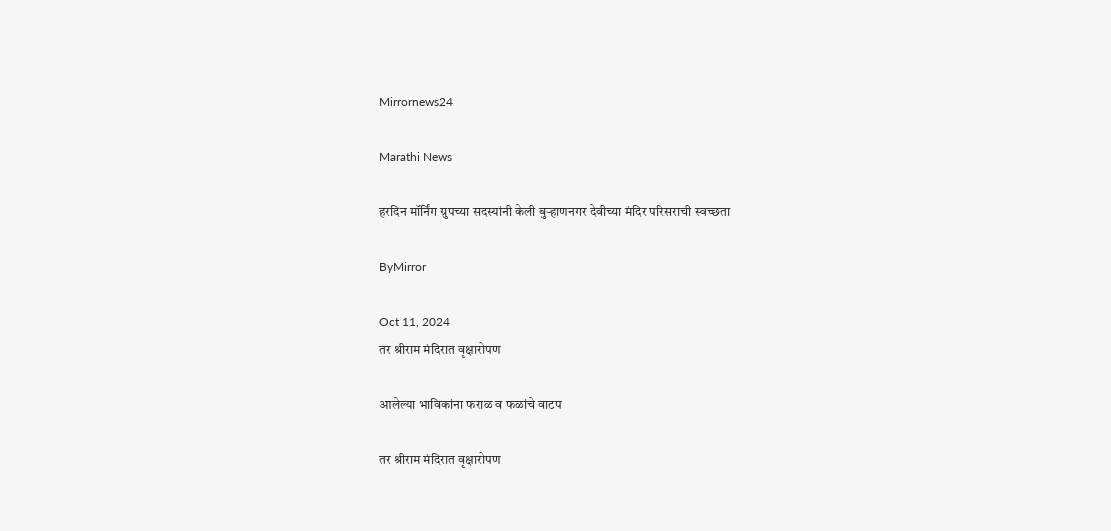Mirrornews24

Marathi News

हरदिन मॉर्निंग ग्रुपच्या सदस्यांनी केली बुऱ्हाणनगर देवीच्या मंदिर परिसराची स्वच्छता

ByMirror

Oct 11, 2024
तर श्रीराम मंदिरात वृक्षारोपण

आलेल्या भाविकांना फराळ व फळांचे वाटप

तर श्रीराम मंदिरात वृक्षारोपण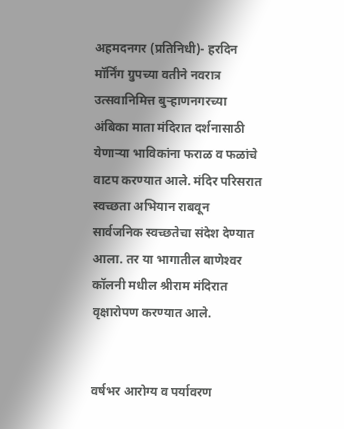अहमदनगर (प्रतिनिधी)- हरदिन मॉर्निंग ग्रुपच्या वतीने नवरात्र उत्सवानिमित्त बुऱ्हाणनगरच्या अंबिका माता मंदिरात दर्शनासाठी येणाऱ्या भाविकांना फराळ व फळांचे वाटप करण्यात आले. मंदिर परिसरात स्वच्छता अभियान राबवून सार्वजनिक स्वच्छतेचा संदेश देण्यात आला. तर या भागातील बाणेश्‍वर कॉलनी मधील श्रीराम मंदिरात वृक्षारोपण करण्यात आले.


वर्षभर आरोग्य व पर्यावरण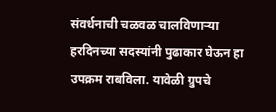संवर्धनाची चळवळ चालविणाऱ्या हरदिनच्या सदस्यांनी पुढाकार घेऊन हा उपक्रम राबविला. यावेळी ग्रुपचे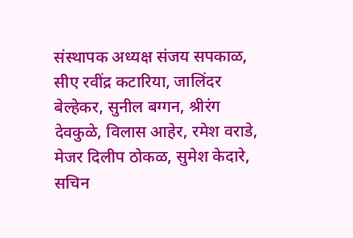संस्थापक अध्यक्ष संजय सपकाळ, सीए रवींद्र कटारिया, जालिंदर बेल्हेकर, सुनील बग्गन, श्रीरंग देवकुळे, विलास आहेर, रमेश वराडे, मेजर दिलीप ठोकळ, सुमेश केदारे, सचिन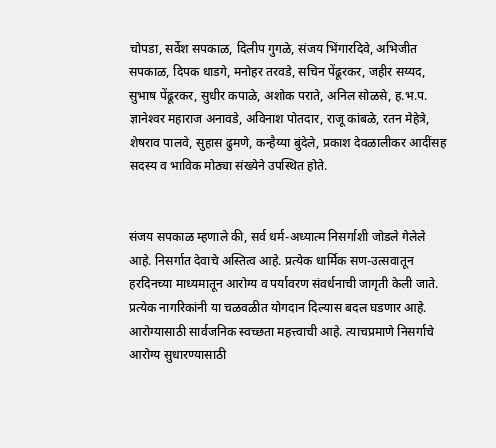चोपडा, सर्वेश सपकाळ, दिलीप गुगळे, संजय भिंगारदिवे, अभिजीत सपकाळ, दिपक धाडगे, मनोहर तरवडे, सचिन पेंढूरकर, जहीर सय्यद, सुभाष पेंढूरकर, सुधीर कपाळे, अशोक पराते, अनिल सोळसे, ह.भ.प. ज्ञानेश्‍वर महाराज अनावडे, अविनाश पोतदार, राजू कांबळे, रतन मेहेत्रे, शेषराव पालवे, सुहास ढुमणे, कन्हैय्या बुंदेले, प्रकाश देवळालीकर आदींसह सदस्य व भाविक मोठ्या संख्येने उपस्थित होते.


संजय सपकाळ म्हणाले की, सर्व धर्म-अध्यात्म निसर्गाशी जोडले गेलेले आहे. निसर्गात देवाचे अस्तित्व आहे. प्रत्येक धार्मिक सण-उत्सवातून हरदिनच्या माध्यमातून आरोग्य व पर्यावरण संवर्धनाची जागृती केली जाते. प्रत्येक नागरिकांनी या चळवळीत योगदान दिल्यास बदल घडणार आहे. आरोग्यासाठी सार्वजनिक स्वच्छता महत्त्वाची आहे. त्याचप्रमाणे निसर्गाचे आरोग्य सुधारण्यासाठी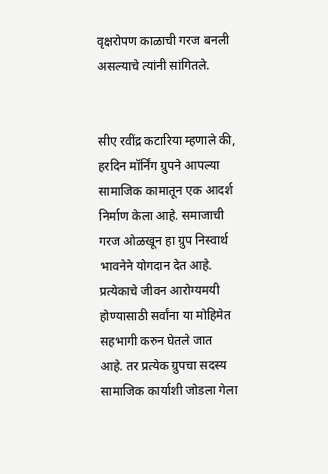वृक्षरोपण काळाची गरज बनली असल्याचे त्यांनी सांगितले.


सीए रवींद्र कटारिया म्हणाले की, हरदिन मॉर्निंग ग्रुपने आपल्या सामाजिक कामातून एक आदर्श निर्माण केला आहे. समाजाची गरज ओळखून हा ग्रुप निस्वार्थ भावनेने योगदान देत आहे. प्रत्येकाचे जीवन आरोग्यमयी होण्यासाठी सर्वांना या मोहिमेत सहभागी करुन घेतले जात आहे. तर प्रत्येक ग्रुपचा सदस्य सामाजिक कार्याशी जोडला गेला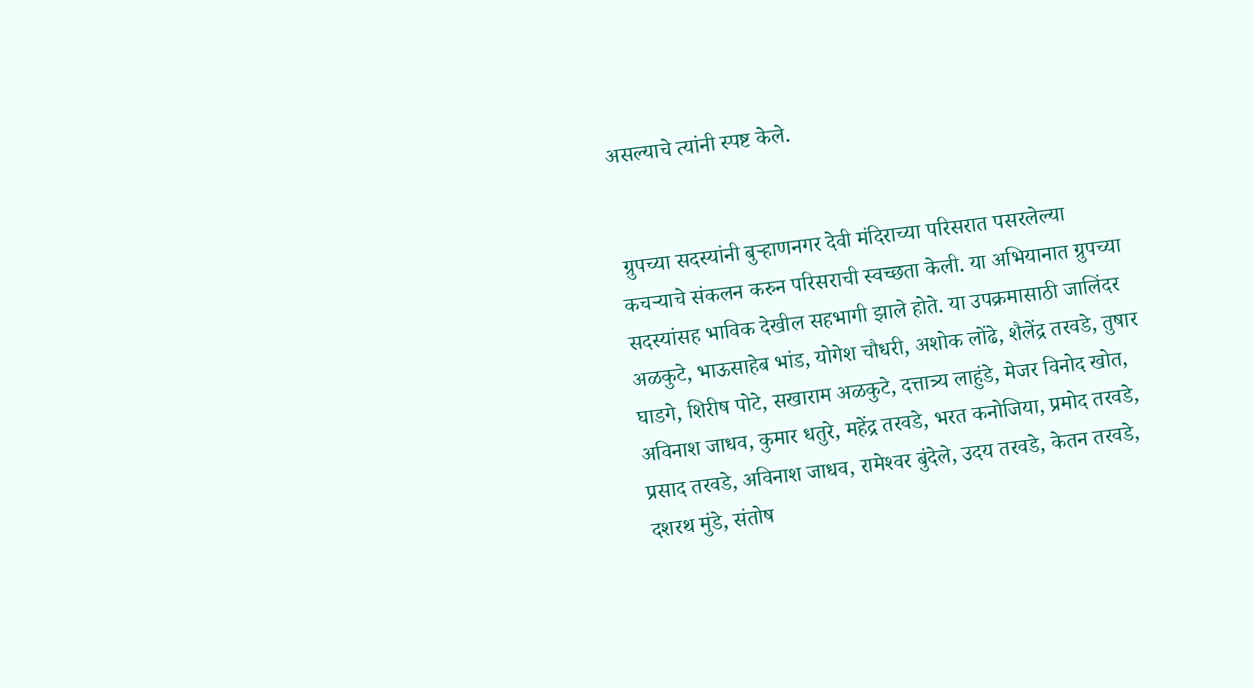असल्याचे त्यांनी स्पष्ट केले.


 ग्रुपच्या सदस्यांनी बुऱ्हाणनगर देवी मंदिराच्या परिसरात पसरलेल्या कचऱ्याचे संकलन करुन परिसराची स्वच्छता केली. या अभियानात ग्रुपच्या सदस्यांसह भाविक देखील सहभागी झाले होते. या उपक्रमासाठी जालिंदर अळकुटे, भाऊसाहेब भांड, योगेश चौधरी, अशोक लोंढे, शैलेंद्र तरवडे, तुषार घाडगे, शिरीष पोटे, सखाराम अळकुटे, दत्तात्र्य लाहुंडे, मेजर विनोद खोत, अविनाश जाधव, कुमार धतुरे, महेंद्र तरवडे, भरत कनोजिया, प्रमोद तरवडे, प्रसाद तरवडे, अविनाश जाधव, रामेश्‍वर बुंदेले, उदय तरवडे, केतन तरवडे, दशरथ मुंडे, संतोष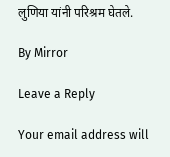लुणिया यांनी परिश्रम घेतले.

By Mirror

Leave a Reply

Your email address will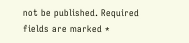not be published. Required fields are marked *